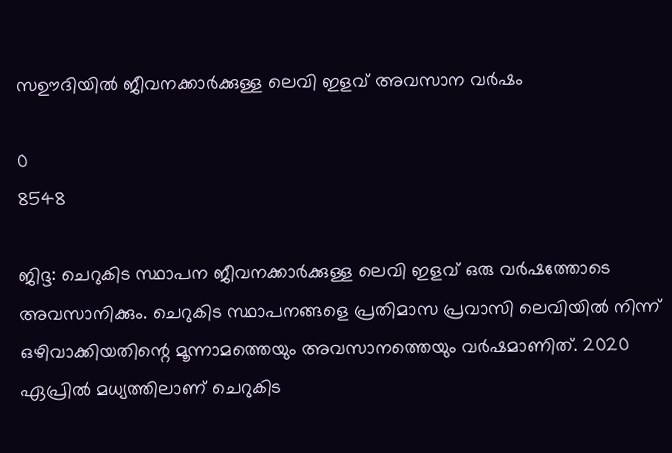സഊദിയിൽ ജീവനക്കാർക്കുള്ള ലെവി ഇളവ് അവസാന വർഷം

0
8548

ജിദ്ദ: ചെറുകിട സ്ഥാപന ജീവനക്കാർക്കുള്ള ലെവി ഇളവ് ഒരു വർഷത്തോടെ അവസാനിക്കും. ചെറുകിട സ്ഥാപനങ്ങളെ പ്രതിമാസ പ്രവാസി ലെവിയിൽ നിന്ന് ഒഴിവാക്കിയതിന്റെ മൂന്നാമത്തെയും അവസാനത്തെയും വർഷമാണിത്. 2020 ഏപ്രിൽ മധ്യത്തിലാണ് ചെറുകിട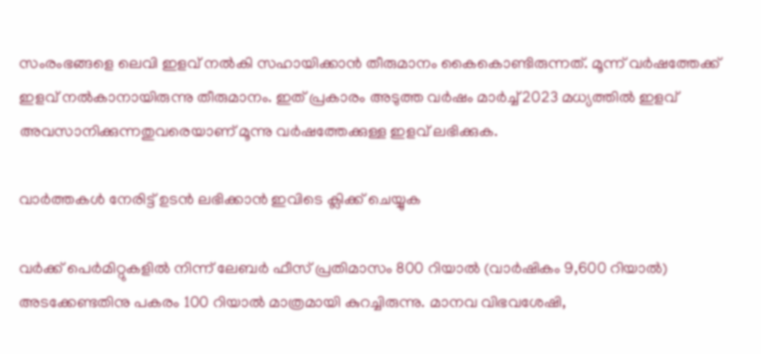സംരംഭങ്ങളെ ലെവി ഇളവ് നൽകി സഹായിക്കാൻ തീരുമാനം കൈകൊണ്ടിരുന്നത്. മൂന്ന് വർഷത്തേക്ക് ഇളവ് നൽകാനായിരുന്നു തീരുമാനം. ഇത് പ്രകാരം അടുത്ത വർഷം മാർച്ച് 2023 മധ്യത്തിൽ ഇളവ് അവസാനിക്കുന്നതുവരെയാണ് മൂന്നു വർഷത്തേക്കുള്ള ഇളവ് ലഭിക്കുക.

വാർത്തകൾ നേരിട്ട് ഉടൻ ലഭിക്കാൻ ഇവിടെ ക്ലിക്ക് ചെയ്യുക

വർക്ക് പെർമിറ്റുകളിൽ നിന്ന് ലേബർ ഫീസ് പ്രതിമാസം 800 റിയാൽ (വാർഷികം 9,600 റിയാൽ) അടക്കേണ്ടതിനു പകരം 100 റിയാൽ മാത്രമായി കുറച്ചിരുന്നു. മാനവ വിഭവശേഷി,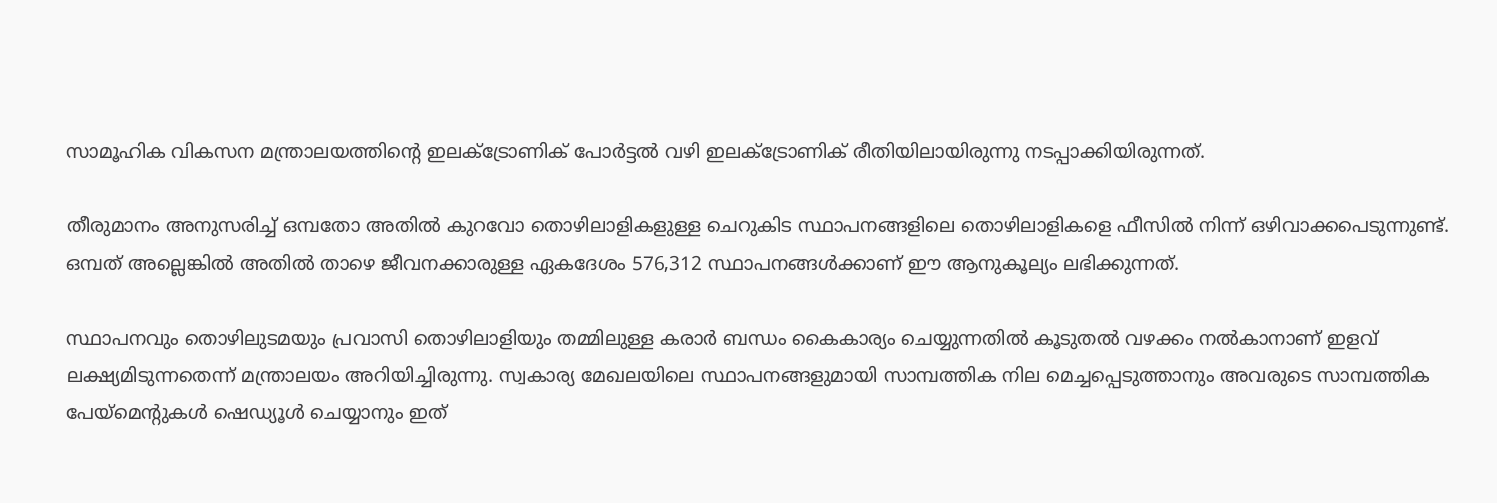സാമൂഹിക വികസന മന്ത്രാലയത്തിന്റെ ഇലക്ട്രോണിക് പോർട്ടൽ വഴി ഇലക്ട്രോണിക് രീതിയിലായിരുന്നു നടപ്പാക്കിയിരുന്നത്.

തീരുമാനം അനുസരിച്ച് ഒമ്പതോ അതിൽ കുറവോ തൊഴിലാളികളുള്ള ചെറുകിട സ്ഥാപനങ്ങളിലെ തൊഴിലാളികളെ ഫീസിൽ നിന്ന് ഒഴിവാക്കപെടുന്നുണ്ട്. ഒമ്പത് അല്ലെങ്കിൽ അതിൽ താഴെ ജീവനക്കാരുള്ള ഏകദേശം 576,312 സ്ഥാപനങ്ങൾക്കാണ് ഈ ആനുകൂല്യം ലഭിക്കുന്നത്.

സ്ഥാപനവും തൊഴിലുടമയും പ്രവാസി തൊഴിലാളിയും തമ്മിലുള്ള കരാർ ബന്ധം കൈകാര്യം ചെയ്യുന്നതിൽ കൂടുതൽ വഴക്കം നൽകാനാണ് ഇളവ് ലക്ഷ്യമിടുന്നതെന്ന് മന്ത്രാലയം അറിയിച്ചിരുന്നു. സ്വകാര്യ മേഖലയിലെ സ്ഥാപനങ്ങളുമായി സാമ്പത്തിക നില മെച്ചപ്പെടുത്താനും അവരുടെ സാമ്പത്തിക പേയ്‌മെന്റുകൾ ഷെഡ്യൂൾ ചെയ്യാനും ഇത്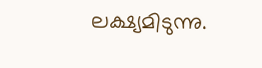ലക്ഷ്യമിടുന്നു.